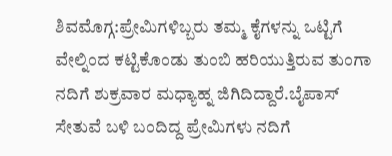ಶಿವಮೊಗ್ಗ:ಪ್ರೇಮಿಗಳಿಬ್ಬರು ತಮ್ಮ ಕೈಗಳನ್ನು ಒಟ್ಟಿಗೆ ವೇಲ್ನಿಂದ ಕಟ್ಟಿಕೊಂಡು ತುಂಬಿ ಹರಿಯುತ್ತಿರುವ ತುಂಗಾ ನದಿಗೆ ಶುಕ್ರವಾರ ಮಧ್ಯಾಹ್ನ ಜಿಗಿದಿದ್ದಾರೆ.ಬೈಪಾಸ್ ಸೇತುವೆ ಬಳಿ ಬಂದಿದ್ದ ಪ್ರೇಮಿಗಳು ನದಿಗೆ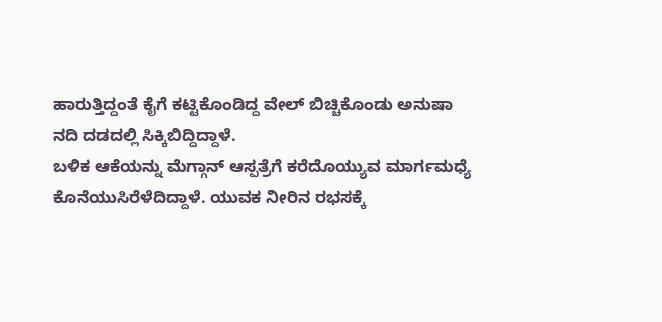ಹಾರುತ್ತಿದ್ದಂತೆ ಕೈಗೆ ಕಟ್ಟಿಕೊಂಡಿದ್ದ ವೇಲ್ ಬಿಚ್ಚಿಕೊಂಡು ಅನುಷಾ ನದಿ ದಡದಲ್ಲಿ ಸಿಕ್ಕಿಬಿದ್ದಿದ್ದಾಳೆ.
ಬಳಿಕ ಆಕೆಯನ್ನು ಮೆಗ್ಗಾನ್ ಆಸ್ಪತ್ರೆಗೆ ಕರೆದೊಯ್ಯುವ ಮಾರ್ಗಮಧ್ಯೆ ಕೊನೆಯುಸಿರೆಳೆದಿದ್ದಾಳೆ. ಯುವಕ ನೀರಿನ ರಭಸಕ್ಕೆ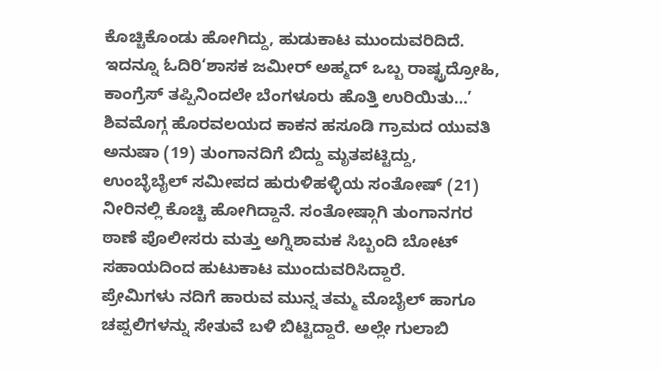ಕೊಚ್ಚಿಕೊಂಡು ಹೋಗಿದ್ದು, ಹುಡುಕಾಟ ಮುಂದುವರಿದಿದೆ.
ಇದನ್ನೂ ಓದಿರಿ‘ಶಾಸಕ ಜಮೀರ್ ಅಹ್ಮದ್ ಒಬ್ಬ ರಾಷ್ಟ್ರದ್ರೋಹಿ, ಕಾಂಗ್ರೆಸ್ ತಪ್ಪಿನಿಂದಲೇ ಬೆಂಗಳೂರು ಹೊತ್ತಿ ಉರಿಯಿತು…’
ಶಿವಮೊಗ್ಗ ಹೊರವಲಯದ ಕಾಕನ ಹಸೂಡಿ ಗ್ರಾಮದ ಯುವತಿ ಅನುಷಾ (19) ತುಂಗಾನದಿಗೆ ಬಿದ್ದು ಮೃತಪಟ್ಟಿದ್ದು, ಉಂಬ್ಳೆಬೈಲ್ ಸಮೀಪದ ಹುರುಳಿಹಳ್ಳಿಯ ಸಂತೋಷ್ (21) ನೀರಿನಲ್ಲಿ ಕೊಚ್ಚಿ ಹೋಗಿದ್ದಾನೆ. ಸಂತೋಷ್ಗಾಗಿ ತುಂಗಾನಗರ ಠಾಣೆ ಪೊಲೀಸರು ಮತ್ತು ಅಗ್ನಿಶಾಮಕ ಸಿಬ್ಬಂದಿ ಬೋಟ್ ಸಹಾಯದಿಂದ ಹುಟುಕಾಟ ಮುಂದುವರಿಸಿದ್ದಾರೆ.
ಪ್ರೇಮಿಗಳು ನದಿಗೆ ಹಾರುವ ಮುನ್ನ ತಮ್ಮ ಮೊಬೈಲ್ ಹಾಗೂ ಚಪ್ಪಲಿಗಳನ್ನು ಸೇತುವೆ ಬಳಿ ಬಿಟ್ಟಿದ್ದಾರೆ. ಅಲ್ಲೇ ಗುಲಾಬಿ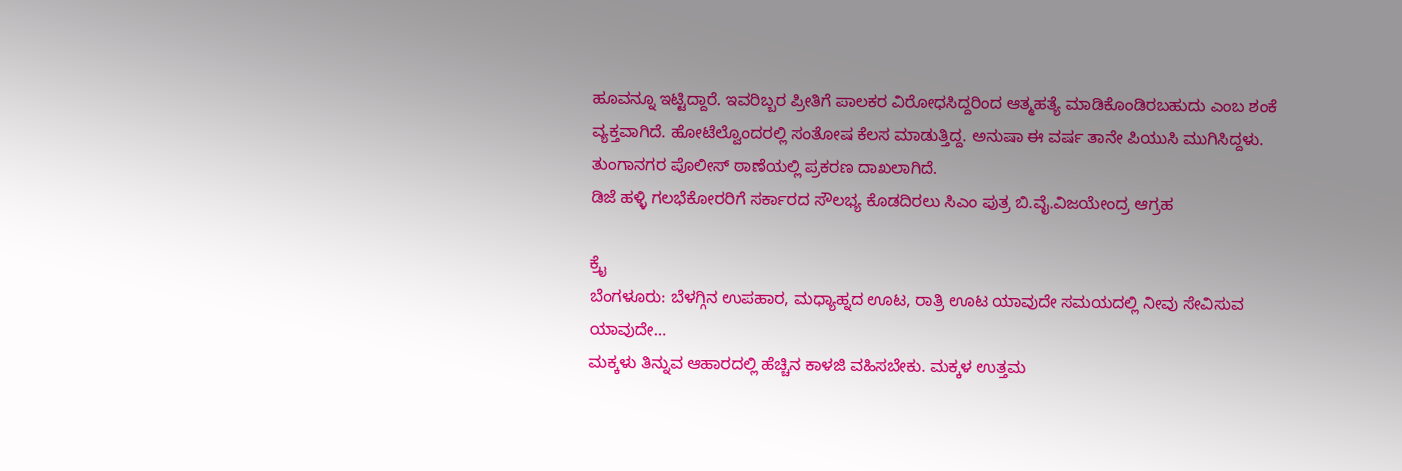ಹೂವನ್ನೂ ಇಟ್ಟಿದ್ದಾರೆ. ಇವರಿಬ್ಬರ ಪ್ರೀತಿಗೆ ಪಾಲಕರ ವಿರೋಧಸಿದ್ದರಿಂದ ಆತ್ಮಹತ್ಯೆ ಮಾಡಿಕೊಂಡಿರಬಹುದು ಎಂಬ ಶಂಕೆ ವ್ಯಕ್ತವಾಗಿದೆ. ಹೋಟೆಲ್ವೊಂದರಲ್ಲಿ ಸಂತೋಷ ಕೆಲಸ ಮಾಡುತ್ತಿದ್ದ. ಅನುಷಾ ಈ ವರ್ಷ ತಾನೇ ಪಿಯುಸಿ ಮುಗಿಸಿದ್ದಳು. ತುಂಗಾನಗರ ಪೊಲೀಸ್ ಠಾಣೆಯಲ್ಲಿ ಪ್ರಕರಣ ದಾಖಲಾಗಿದೆ.
ಡಿಜೆ ಹಳ್ಳಿ ಗಲಭೆಕೋರರಿಗೆ ಸರ್ಕಾರದ ಸೌಲಭ್ಯ ಕೊಡದಿರಲು ಸಿಎಂ ಪುತ್ರ ಬಿ.ವೈ.ವಿಜಯೇಂದ್ರ ಆಗ್ರಹ

ಕ್ರೈ
ಬೆಂಗಳೂರು: ಬೆಳಗ್ಗಿನ ಉಪಹಾರ, ಮಧ್ಯಾಹ್ನದ ಊಟ, ರಾತ್ರಿ ಊಟ ಯಾವುದೇ ಸಮಯದಲ್ಲಿ ನೀವು ಸೇವಿಸುವ ಯಾವುದೇ…
ಮಕ್ಕಳು ತಿನ್ನುವ ಆಹಾರದಲ್ಲಿ ಹೆಚ್ಚಿನ ಕಾಳಜಿ ವಹಿಸಬೇಕು. ಮಕ್ಕಳ ಉತ್ತಮ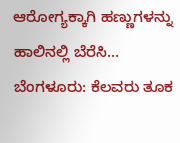ಆರೋಗ್ಯಕ್ಕಾಗಿ ಹಣ್ಣುಗಳನ್ನು ಹಾಲಿನಲ್ಲಿ ಬೆರೆಸಿ…
ಬೆಂಗಳೂರು: ಕೆಲವರು ತೂಕ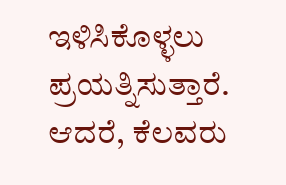ಇಳಿಸಿಕೊಳ್ಳಲು ಪ್ರಯತ್ನಿಸುತ್ತಾರೆ. ಆದರೆ, ಕೆಲವರು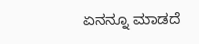ಏನನ್ನೂ ಮಾಡದೆ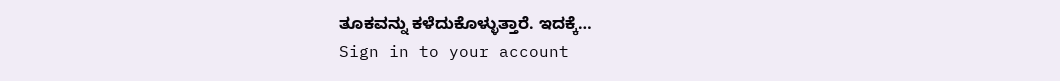ತೂಕವನ್ನು ಕಳೆದುಕೊಳ್ಳುತ್ತಾರೆ. ಇದಕ್ಕೆ…
Sign in to your account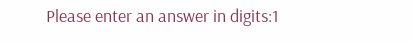Please enter an answer in digits:1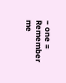− one =
Remember me